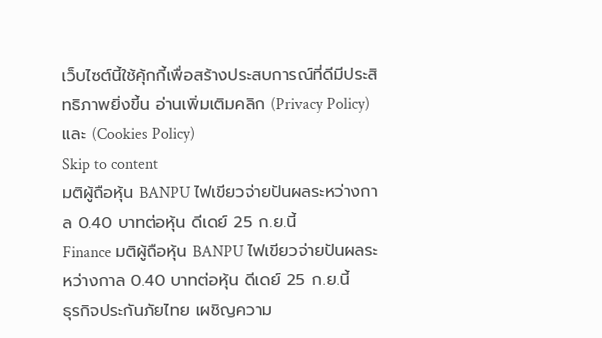เว็บไซต์นี้ใช้คุ้กกี้เพื่อสร้างประสบการณ์ที่ดีมีประสิทธิภาพยิ่งขี้น อ่านเพิ่มเติมคลิก (Privacy Policy) และ (Cookies Policy)
Skip to content
มติผู้ถือหุ้น BANPU ไฟเขียวจ่ายปันผลระหว่างกาล 0.40 บาทต่อหุ้น ดีเดย์ 25 ก.ย.นี้
Finance มติผู้ถือหุ้น BANPU ไฟเขียวจ่ายปันผลระหว่างกาล 0.40 บาทต่อหุ้น ดีเดย์ 25 ก.ย.นี้
ธุรกิจประกันภัยไทย เผชิญความ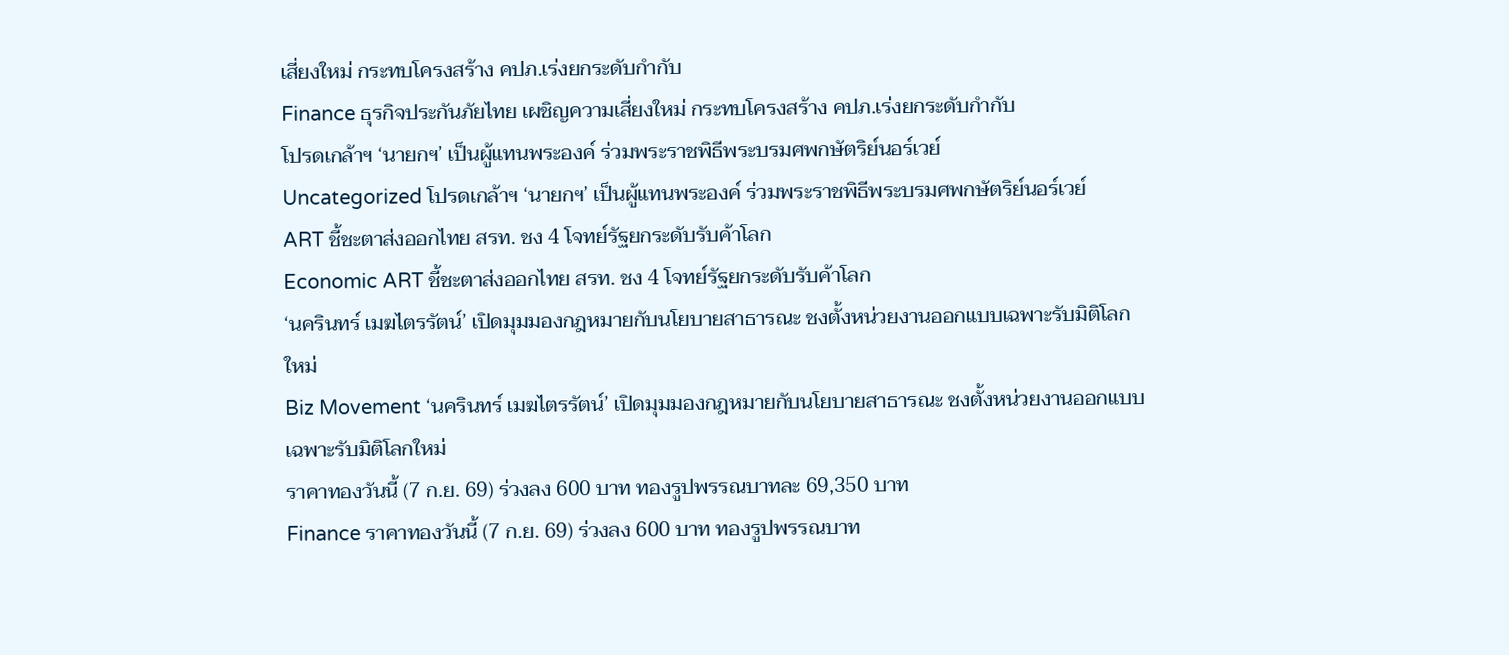เสี่ยงใหม่ กระทบโครงสร้าง คปภ.เร่งยกระดับกำกับ
Finance ธุรกิจประกันภัยไทย เผชิญความเสี่ยงใหม่ กระทบโครงสร้าง คปภ.เร่งยกระดับกำกับ
โปรดเกล้าฯ ‘นายกฯ’ เป็นผู้แทนพระองค์ ร่วมพระราชพิธีพระบรมศพกษัตริย์นอร์เวย์
Uncategorized โปรดเกล้าฯ ‘นายกฯ’ เป็นผู้แทนพระองค์ ร่วมพระราชพิธีพระบรมศพกษัตริย์นอร์เวย์
ART ชี้ชะตาส่งออกไทย สรท. ชง 4 โจทย์รัฐยกระดับรับค้าโลก
Economic ART ชี้ชะตาส่งออกไทย สรท. ชง 4 โจทย์รัฐยกระดับรับค้าโลก
‘นครินทร์ เมฆไตรรัตน์’ เปิดมุมมองกฎหมายกับนโยบายสาธารณะ ชงตั้งหน่วยงานออกแบบเฉพาะรับมิติโลกใหม่
Biz Movement ‘นครินทร์ เมฆไตรรัตน์’ เปิดมุมมองกฎหมายกับนโยบายสาธารณะ ชงตั้งหน่วยงานออกแบบเฉพาะรับมิติโลกใหม่
ราคาทองวันนี้ (7 ก.ย. 69) ร่วงลง 600 บาท ทองรูปพรรณบาทละ 69,350 บาท
Finance ราคาทองวันนี้ (7 ก.ย. 69) ร่วงลง 600 บาท ทองรูปพรรณบาท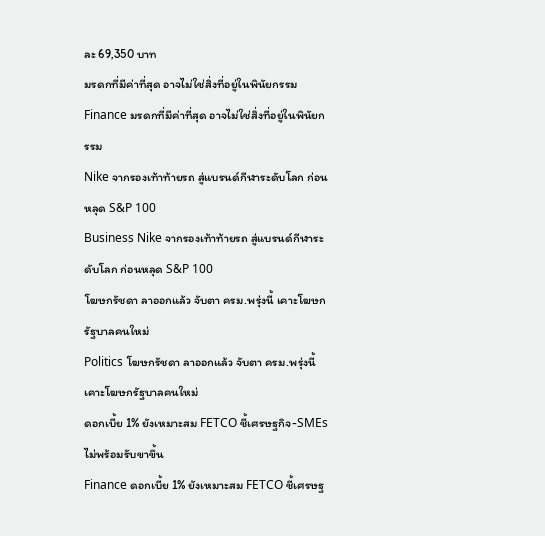ละ 69,350 บาท
มรดกที่มีค่าที่สุด อาจไม่ใช่สิ่งที่อยู่ในพินัยกรรม
Finance มรดกที่มีค่าที่สุด อาจไม่ใช่สิ่งที่อยู่ในพินัยกรรม
Nike จากรองเท้าท้ายรถ สู่แบรนด์กีฬาระดับโลก ก่อนหลุด S&P 100
Business Nike จากรองเท้าท้ายรถ สู่แบรนด์กีฬาระดับโลก ก่อนหลุด S&P 100
โฆษกรัชดา ลาออกแล้ว จับตา ครม.พรุ่งนี้ เคาะโฆษกรัฐบาลคนใหม่
Politics โฆษกรัชดา ลาออกแล้ว จับตา ครม.พรุ่งนี้ เคาะโฆษกรัฐบาลคนใหม่
ดอกเบี้ย 1% ยังเหมาะสม FETCO ชี้เศรษฐกิจ-SMEs ไม่พร้อมรับขาขึ้น
Finance ดอกเบี้ย 1% ยังเหมาะสม FETCO ชี้เศรษฐ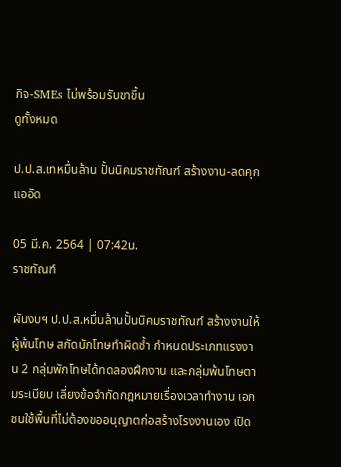กิจ-SMEs ไม่พร้อมรับขาขึ้น
ดูทั้งหมด

ป.ป.ส.เทหมื่นล้าน ปั้นนิคมราชทัณฑ์ สร้างงาน-ลดคุกแออัด

05 มี.ค. 2564 | 07:42น.
ราชทัณฑ์

ผันงบฯ ป.ป.ส.หมื่นล้านปั้นนิคมราชทัณฑ์ สร้างงานให้ผู้พ้นโทษ สกัดนักโทษทำผิดซ้ำ กำหนดประเภทแรงงาน 2 กลุ่มพักโทษได้ทดลองฝึกงาน และกลุ่มพ้นโทษตามระเบียบ เลี่ยงข้อจำกัดกฎหมายเรื่องเวลาทำงาน เอกชนใช้พื้นที่ไม่ต้องขออนุญาตก่อสร้างโรงงานเอง เปิด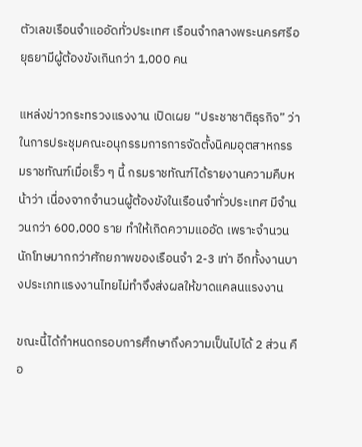ตัวเลขเรือนจำแออัดทั่วประเทศ เรือนจำกลางพระนครศรีอยุธยามีผู้ต้องขังเกินกว่า 1,000 คน

แหล่งข่าวกระทรวงแรงงาน เปิดเผย “ประชาชาติธุรกิจ” ว่า ในการประชุมคณะอนุกรรมการการจัดตั้งนิคมอุตสาหกรรมราชทัณฑ์เมื่อเร็ว ๆ นี้ กรมราชทัณฑ์ได้รายงานความคืบหน้าว่า เนื่องจากจำนวนผู้ต้องขังในเรือนจำทั่วประเทศ มีจำนวนกว่า 600,000 ราย ทำให้เกิดความแออัด เพราะจำนวนนักโทษมากกว่าศักยภาพของเรือนจำ 2-3 เท่า อีกทั้งงานบางประเภทแรงงานไทยไม่ทำจึงส่งผลให้ขาดแคลนแรงงาน

ขณะนี้ได้กำหนดกรอบการศึกษาถึงความเป็นไปได้ 2 ส่วน คือ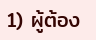1) ผู้ต้อง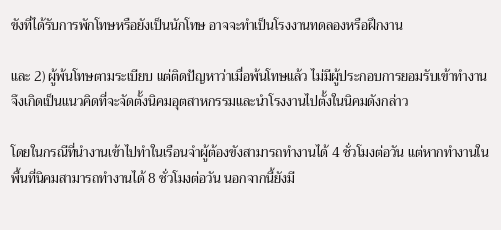ขังที่ได้รับการพักโทษหรือยังเป็นนักโทษ อาจจะทำเป็นโรงงานทดลองหรือฝึกงาน

และ 2) ผู้พ้นโทษตามระเบียบ แต่ติดปัญหาว่าเมื่อพ้นโทษแล้ว ไม่มีผู้ประกอบการยอมรับเข้าทำงาน จึงเกิดเป็นแนวคิดที่จะจัดตั้งนิคมอุตสาหกรรมและนำโรงงานไปตั้งในนิคมดังกล่าว

โดยในกรณีที่นำงานเข้าไปทำในเรือนจำผู้ต้องขังสามารถทำงานได้ 4 ชั่วโมงต่อวัน แต่หากทำงานในพื้นที่นิคมสามารถทำงานได้ 8 ชั่วโมงต่อวัน นอกจากนี้ยังมี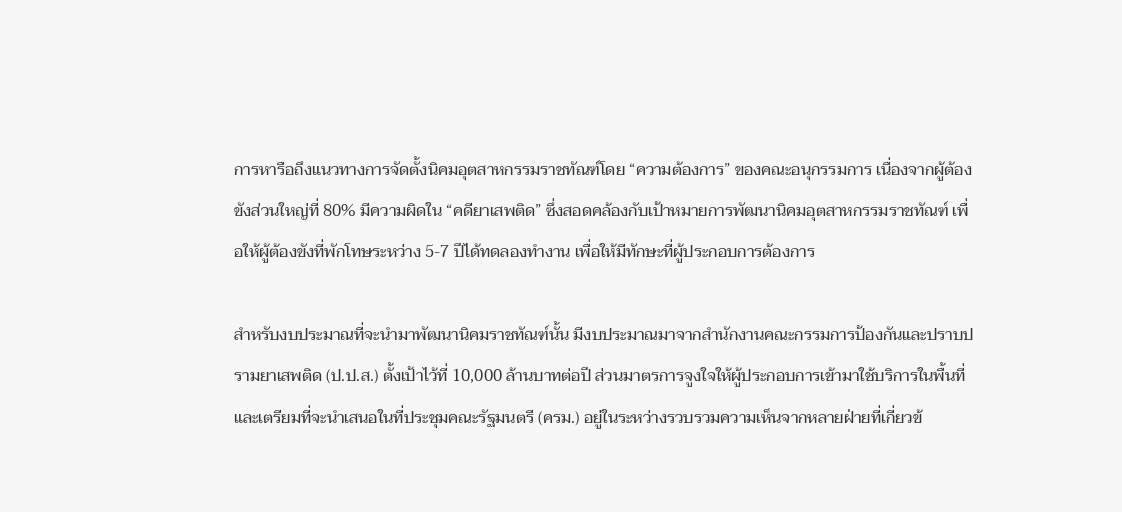การหารือถึงแนวทางการจัดตั้งนิคมอุตสาหกรรมราชทัณฑ์โดย “ความต้องการ” ของคณะอนุกรรมการ เนื่องจากผู้ต้องขังส่วนใหญ่ที่ 80% มีความผิดใน “คดียาเสพติด” ซึ่งสอดคล้องกับเป้าหมายการพัฒนานิคมอุตสาหกรรมราชทัณฑ์ เพื่อให้ผู้ต้องขังที่พักโทษระหว่าง 5-7 ปีได้ทดลองทำงาน เพื่อให้มีทักษะที่ผู้ประกอบการต้องการ

สำหรับงบประมาณที่จะนำมาพัฒนานิคมราชทัณฑ์นั้น มีงบประมาณมาจากสำนักงานคณะกรรมการป้องกันและปราบปรามยาเสพติด (ป.ป.ส.) ตั้งเป้าไว้ที่ 10,000 ล้านบาทต่อปี ส่วนมาตรการจูงใจให้ผู้ประกอบการเข้ามาใช้บริการในพื้นที่ และเตรียมที่จะนำเสนอในที่ประชุมคณะรัฐมนตรี (ครม.) อยู่ในระหว่างรวบรวมความเห็นจากหลายฝ่ายที่เกี่ยวข้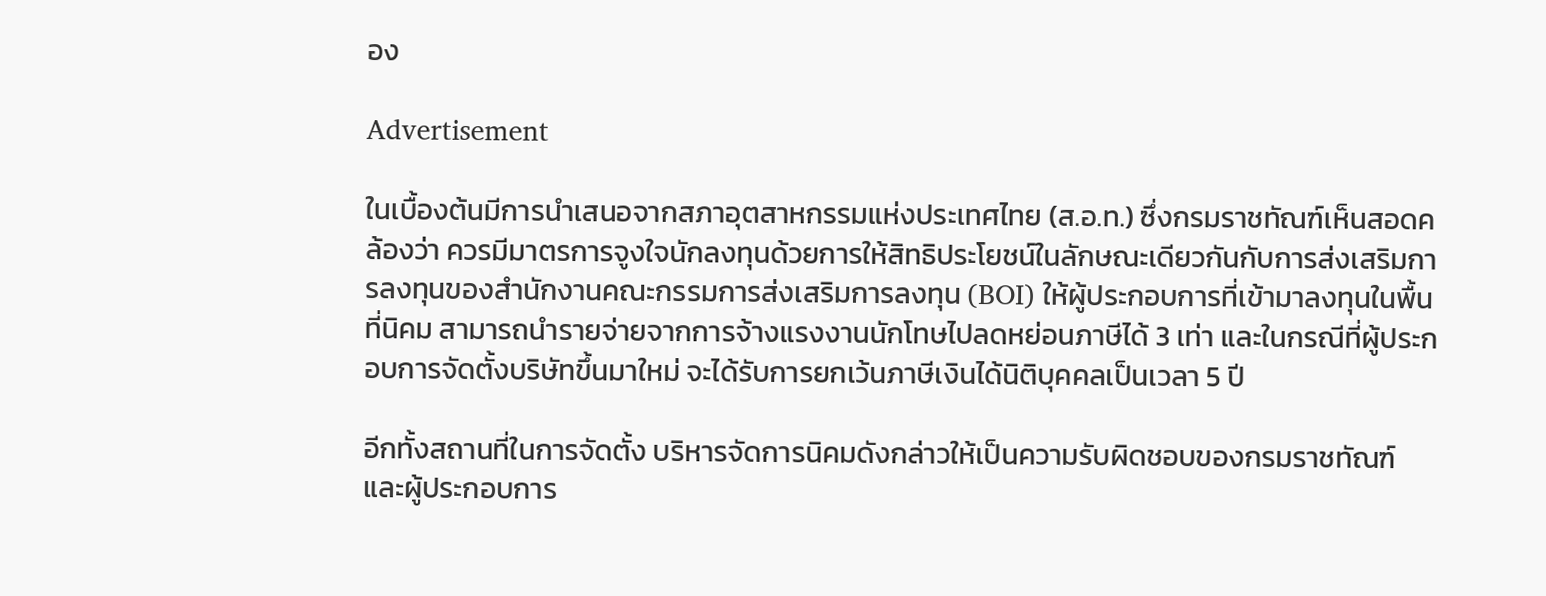อง

Advertisement

ในเบื้องต้นมีการนำเสนอจากสภาอุตสาหกรรมแห่งประเทศไทย (ส.อ.ท.) ซึ่งกรมราชทัณฑ์เห็นสอดคล้องว่า ควรมีมาตรการจูงใจนักลงทุนด้วยการให้สิทธิประโยชน์ในลักษณะเดียวกันกับการส่งเสริมการลงทุนของสำนักงานคณะกรรมการส่งเสริมการลงทุน (BOI) ให้ผู้ประกอบการที่เข้ามาลงทุนในพื้นที่นิคม สามารถนำรายจ่ายจากการจ้างแรงงานนักโทษไปลดหย่อนภาษีได้ 3 เท่า และในกรณีที่ผู้ประกอบการจัดตั้งบริษัทขึ้นมาใหม่ จะได้รับการยกเว้นภาษีเงินได้นิติบุคคลเป็นเวลา 5 ปี

อีกทั้งสถานที่ในการจัดตั้ง บริหารจัดการนิคมดังกล่าวให้เป็นความรับผิดชอบของกรมราชทัณฑ์ และผู้ประกอบการ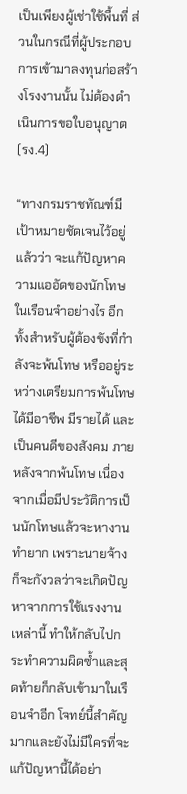เป็นเพียงผู้เช่าใช้พื้นที่ ส่วนในกรณีที่ผู้ประกอบการเข้ามาลงทุนก่อสร้างโรงงานนั้น ไม่ต้องดำเนินการขอใบอนุญาต (รง.4)

“ทางกรมราชทัณฑ์มีเป้าหมายชัดเจนไว้อยู่แล้วว่า จะแก้ปัญหาความแออัดของนักโทษในเรือนจำอย่างไร อีกทั้งสำหรับผู้ต้องขังที่กำลังจะพ้นโทษ หรืออยู่ระหว่างเตรียมการพ้นโทษ ได้มีอาชีพ มีรายได้ และเป็นคนดีของสังคม ภายหลังจากพ้นโทษ เนื่องจากเมื่อมีประวัติการเป็นนักโทษแล้วจะหางานทำยาก เพราะนายจ้างก็จะกังวลว่าจะเกิดปัญหาจากการใช้แรงงานเหล่านี้ ทำให้กลับไปกระทำความผิดซ้ำและสุดท้ายก็กลับเข้ามาในเรือนจำอีก โจทย์นี้สำคัญมากและยังไม่มีใครที่จะแก้ปัญหานี้ได้อย่า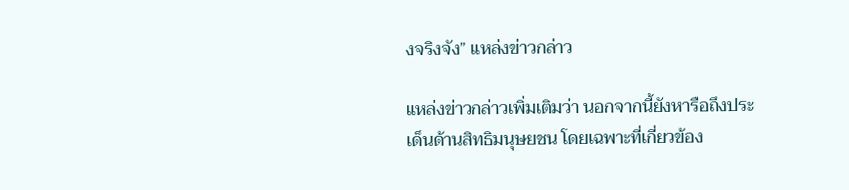งจริงจัง” แหล่งข่าวกล่าว

แหล่งข่าวกล่าวเพิ่มเติมว่า นอกจากนี้ยังหารือถึงประเด็นด้านสิทธิมนุษยชน โดยเฉพาะที่เกี่ยวข้อง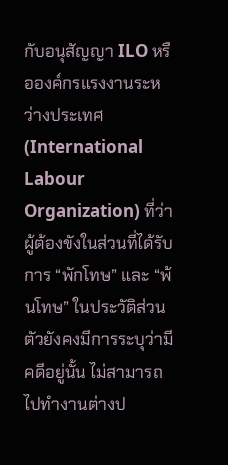กับอนุสัญญา ILO หรือองค์กรแรงงานระหว่างประเทศ (International Labour Organization) ที่ว่า ผู้ต้องขังในส่วนที่ได้รับการ “พักโทษ” และ “พ้นโทษ” ในประวัติส่วนตัวยังคงมีการระบุว่ามีคดีอยู่นั้น ไม่สามารถไปทำงานต่างป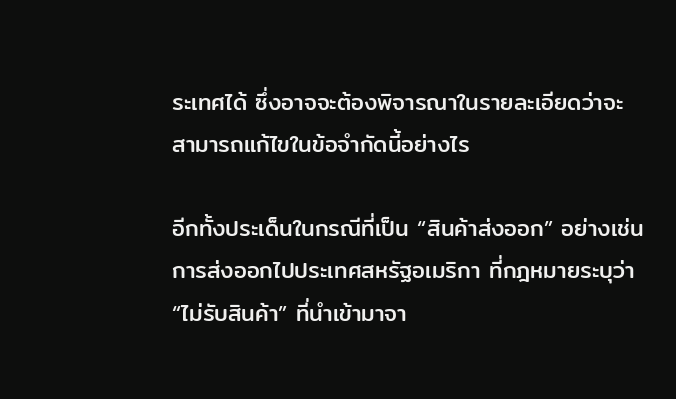ระเทศได้ ซึ่งอาจจะต้องพิจารณาในรายละเอียดว่าจะสามารถแก้ไขในข้อจำกัดนี้อย่างไร

อีกทั้งประเด็นในกรณีที่เป็น “สินค้าส่งออก” อย่างเช่น การส่งออกไปประเทศสหรัฐอเมริกา ที่กฎหมายระบุว่า “ไม่รับสินค้า” ที่นำเข้ามาจา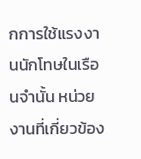กการใช้แรงงานนักโทษในเรือนจำนั้น หน่วยงานที่เกี่ยวข้อง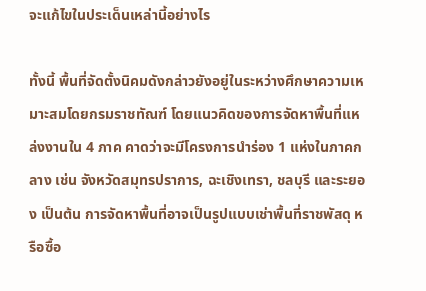จะแก้ไขในประเด็นเหล่านี้อย่างไร

ทั้งนี้ พื้นที่จัดตั้งนิคมดังกล่าวยังอยู่ในระหว่างศึกษาความเหมาะสมโดยกรมราชทัณฑ์ โดยแนวคิดของการจัดหาพื้นที่แหล่งงานใน 4 ภาค คาดว่าจะมีโครงการนำร่อง 1 แห่งในภาคกลาง เช่น จังหวัดสมุทรปราการ, ฉะเชิงเทรา, ชลบุรี และระยอง เป็นต้น การจัดหาพื้นที่อาจเป็นรูปแบบเช่าพื้นที่ราชพัสดุ หรือซื้อ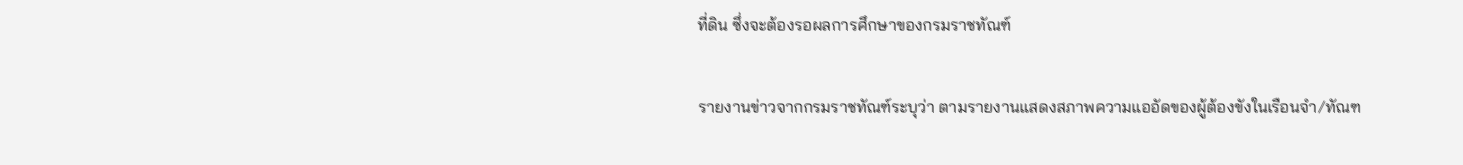ที่ดิน ซึ่งจะต้องรอผลการศึกษาของกรมราชทัณฑ์

รายงานข่าวจากกรมราชทัณฑ์ระบุว่า ตามรายงานแสดงสภาพความแออัดของผู้ต้องขังในเรือนจำ/ทัณฑ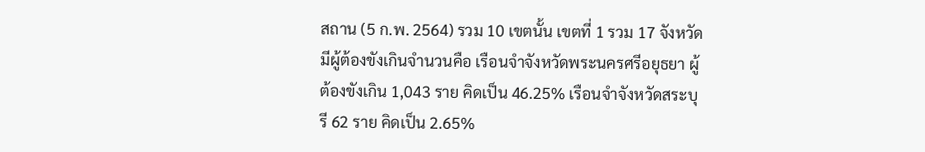สถาน (5 ก.พ. 2564) รวม 10 เขตนั้น เขตที่ 1 รวม 17 จังหวัด มีผู้ต้องขังเกินจำนวนคือ เรือนจำจังหวัดพระนครศรีอยุธยา ผู้ต้องขังเกิน 1,043 ราย คิดเป็น 46.25% เรือนจำจังหวัดสระบุรี 62 ราย คิดเป็น 2.65%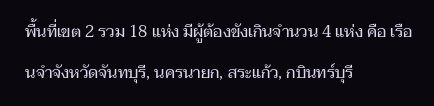พื้นที่เขต 2 รวม 18 แห่ง มีผู้ต้องขังเกินจำนวน 4 แห่ง คือ เรือนจำจังหวัดจันทบุรี, นครนายก, สระแก้ว, กบินทร์บุรี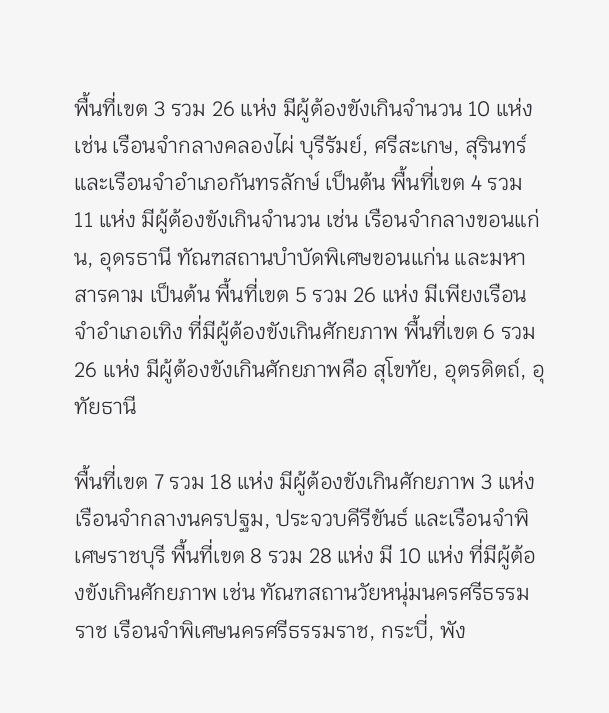พื้นที่เขต 3 รวม 26 แห่ง มีผู้ต้องขังเกินจำนวน 10 แห่ง เช่น เรือนจำกลางคลองไผ่ บุรีรัมย์, ศรีสะเกษ, สุรินทร์ และเรือนจำอำเภอกันทรลักษ์ เป็นต้น พื้นที่เขต 4 รวม 11 แห่ง มีผู้ต้องขังเกินจำนวน เช่น เรือนจำกลางขอนแก่น, อุดรธานี ทัณฑสถานบำบัดพิเศษขอนแก่น และมหาสารคาม เป็นต้น พื้นที่เขต 5 รวม 26 แห่ง มีเพียงเรือนจำอำเภอเทิง ที่มีผู้ต้องขังเกินศักยภาพ พื้นที่เขต 6 รวม 26 แห่ง มีผู้ต้องขังเกินศักยภาพคือ สุโขทัย, อุตรดิตถ์, อุทัยธานี

พื้นที่เขต 7 รวม 18 แห่ง มีผู้ต้องขังเกินศักยภาพ 3 แห่ง เรือนจำกลางนครปฐม, ประจวบคีรีขันธ์ และเรือนจำพิเศษราชบุรี พื้นที่เขต 8 รวม 28 แห่ง มี 10 แห่ง ที่มีผู้ต้องขังเกินศักยภาพ เช่น ทัณฑสถานวัยหนุ่มนครศรีธรรมราช เรือนจำพิเศษนครศรีธรรมราช, กระบี่, พัง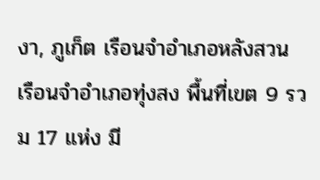งา, ภูเก็ต เรือนจำอำเภอหลังสวน เรือนจำอำเภอทุ่งสง พื้นที่เขต 9 รวม 17 แห่ง มี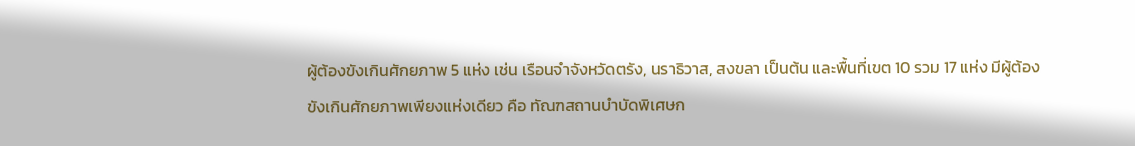ผู้ต้องขังเกินศักยภาพ 5 แห่ง เช่น เรือนจำจังหวัดตรัง, นราธิวาส, สงขลา เป็นต้น และพื้นที่เขต 10 รวม 17 แห่ง มีผู้ต้องขังเกินศักยภาพเพียงแห่งเดียว คือ ทัณฑสถานบำบัดพิเศษก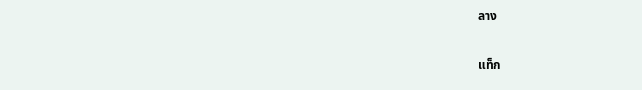ลาง

แท็ก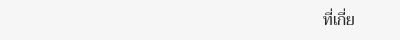ที่เกี่ย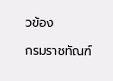วข้อง

กรมราชทัณฑ์